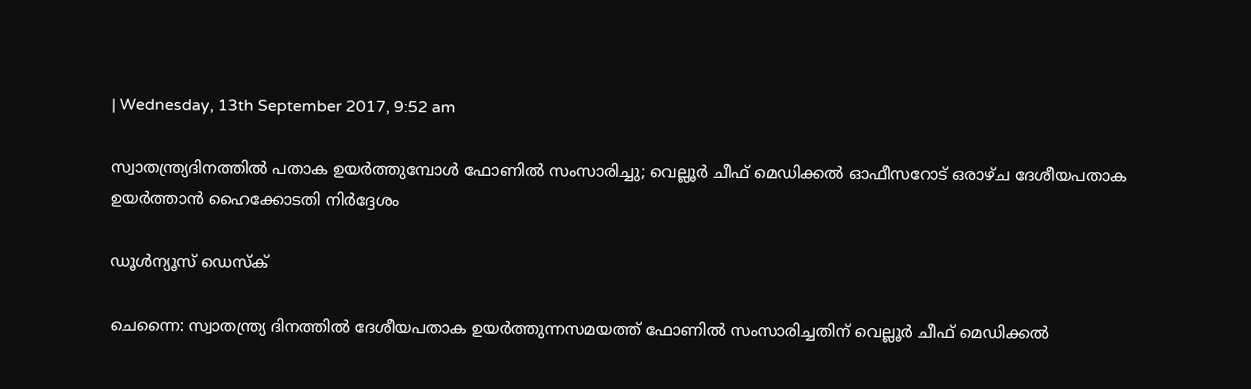| Wednesday, 13th September 2017, 9:52 am

സ്വാതന്ത്ര്യദിനത്തില്‍ പതാക ഉയര്‍ത്തുമ്പോള്‍ ഫോണില്‍ സംസാരിച്ചു; വെല്ലൂര്‍ ചീഫ് മെഡിക്കല്‍ ഓഫീസറോട് ഒരാഴ്ച ദേശീയപതാക ഉയര്‍ത്താന്‍ ഹൈക്കോടതി നിര്‍ദ്ദേശം

ഡൂള്‍ന്യൂസ് ഡെസ്‌ക്

ചെന്നൈ: സ്വാതന്ത്ര്യ ദിനത്തില്‍ ദേശീയപതാക ഉയര്‍ത്തുന്നസമയത്ത് ഫോണില്‍ സംസാരിച്ചതിന് വെല്ലൂര്‍ ചീഫ് മെഡിക്കല്‍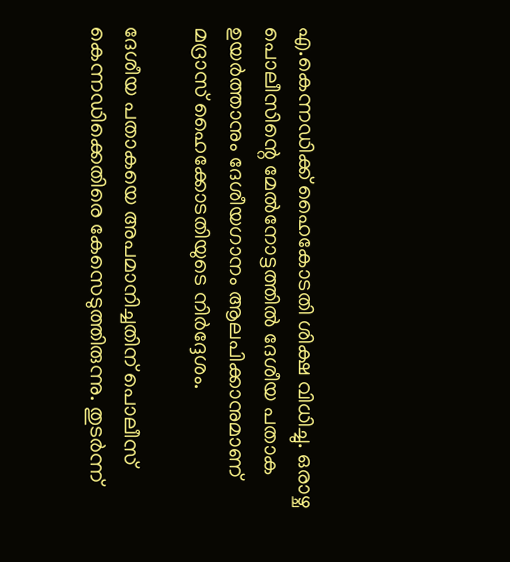എ.കെന്നഡിക്ക് ഹൈകോടതി ശിക്ഷ വിധിച്ചു. ഒരാഴ്ച പൊലീസിന്റെ മേല്‍നോട്ടത്തില്‍ ദേശീയ പതാക ഉയര്‍ത്താനും ദേശീയഗാനം ആലപിക്കാനുമാണ് മദ്രാസ് ഹൈക്കോടതിയുടെ നിര്‍ദ്ദേശം.

ദേശീയ പതാകയെ അപമാനിച്ചതിന് പൊലീസ് കെന്നഡിക്കെതിരെ കേസെടുത്തിരുന്നു. തുടര്‍ന്ന്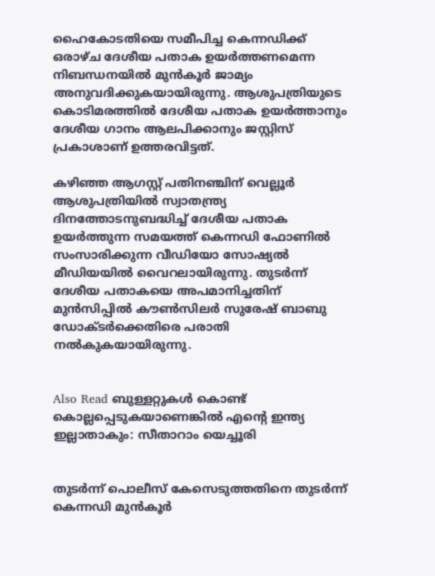ഹൈകോടതിയെ സമീപിച്ച കെന്നഡിക്ക് ഒരാഴ്ച ദേശീയ പതാക ഉയര്‍ത്തണമെന്ന നിബന്ധനയില്‍ മുന്‍കൂര്‍ ജാമ്യം അനുവദിക്കുകയായിരുന്നു. ആശുപത്രിയുടെ കൊടിമരത്തില്‍ ദേശീയ പതാക ഉയര്‍ത്താനും ദേശീയ ഗാനം ആലപിക്കാനും ജസ്റ്റിസ് പ്രകാശാണ് ഉത്തരവിട്ടത്.

കഴിഞ്ഞ ആഗസ്റ്റ് പതിനഞ്ചിന് വെല്ലൂര്‍ ആശുപത്രിയില്‍ സ്വാതന്ത്ര്യ ദിനത്തോടനുബദ്ധിച്ച് ദേശീയ പതാക ഉയര്‍ത്തുന്ന സമയത്ത് കെന്നഡി ഫോണില്‍ സംസാരിക്കുന്ന വീഡിയോ സോഷ്യല്‍ മീഡിയയില്‍ വൈറലായിരുന്നു. തുടര്‍ന്ന് ദേശീയ പതാകയെ അപമാനിച്ചതിന് മുന്‍സിപ്പില്‍ കൗണ്‍സിലര്‍ സുരേഷ് ബാബു ഡോക്ടര്‍ക്കെതിരെ പരാതി നല്‍കുകയായിരുന്നു.


Also Read ബുള്ളറ്റുകള്‍ കൊണ്ട് കൊല്ലപ്പെടുകയാണെങ്കില്‍ എന്റെ ഇന്ത്യ ഇല്ലാതാകും: സീതാറാം യെച്ചൂരി


തുടര്‍ന്ന് പൊലീസ് കേസെടുത്തതിനെ തുടര്‍ന്ന് കെന്നഡി മുന്‍കൂര്‍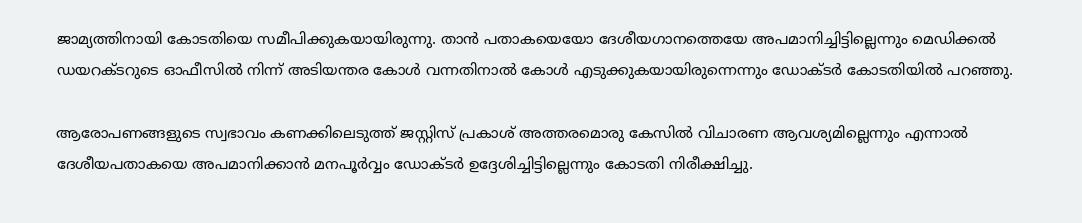ജാമ്യത്തിനായി കോടതിയെ സമീപിക്കുകയായിരുന്നു. താന്‍ പതാകയെയോ ദേശീയഗാനത്തെയേ അപമാനിച്ചിട്ടില്ലെന്നും മെഡിക്കല്‍ ഡയറക്ടറുടെ ഓഫീസില്‍ നിന്ന് അടിയന്തര കോള്‍ വന്നതിനാല്‍ കോള്‍ എടുക്കുകയായിരുന്നെന്നും ഡോക്ടര്‍ കോടതിയില്‍ പറഞ്ഞു.

ആരോപണങ്ങളുടെ സ്വഭാവം കണക്കിലെടുത്ത് ജസ്റ്റിസ് പ്രകാശ് അത്തരമൊരു കേസില്‍ വിചാരണ ആവശ്യമില്ലെന്നും എന്നാല്‍ ദേശീയപതാകയെ അപമാനിക്കാന്‍ മനപൂര്‍വ്വം ഡോക്ടര്‍ ഉദ്ദേശിച്ചിട്ടില്ലെന്നും കോടതി നിരീക്ഷിച്ചു.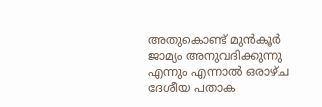അതുകൊണ്ട് മുന്‍കൂര്‍ ജാമ്യം അനുവദിക്കുന്നു എന്നും എന്നാല്‍ ഒരാഴ്ച ദേശീയ പതാക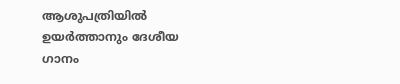ആശുപത്രിയില്‍ ഉയര്‍ത്താനും ദേശീയ ഗാനം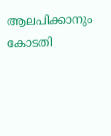ആലപിക്കാനും കോടതി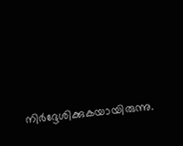നിര്‍ദ്ദേശിക്കുകയായിരുന്നു.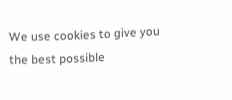We use cookies to give you the best possible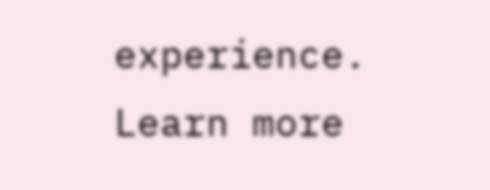experience. Learn more